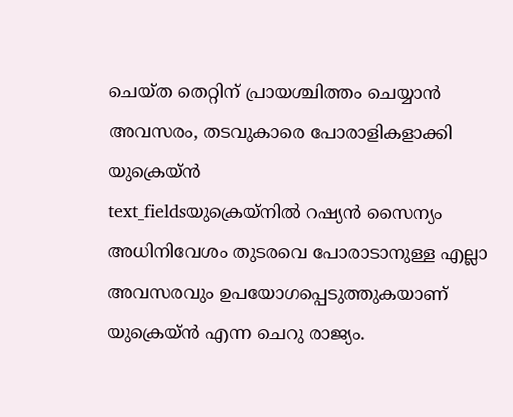ചെയ്ത തെറ്റിന് പ്രായശ്ചിത്തം ചെയ്യാൻ അവസരം, തടവുകാരെ പോരാളികളാക്കി യുക്രെയ്ൻ
text_fieldsയുക്രെയ്നിൽ റഷ്യൻ സൈന്യം അധിനിവേശം തുടരവെ പോരാടാനുള്ള എല്ലാ അവസരവും ഉപയോഗപ്പെടുത്തുകയാണ് യുക്രെയ്ൻ എന്ന ചെറു രാജ്യം.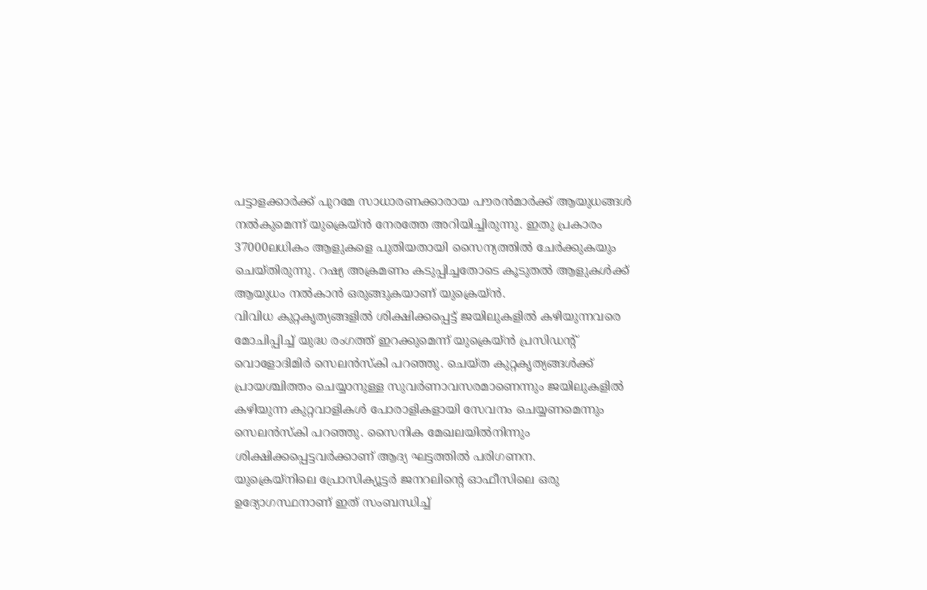പട്ടാളക്കാർക്ക് പുറമേ സാധാരണക്കാരായ പൗരൻമാർക്ക് ആയുധങ്ങൾ നൽകുമെന്ന് യുക്രെയ്ൻ നേരത്തേ അറിയിച്ചിരുന്നു. ഇതു പ്രകാരം 37000ലധികം ആളുകളെ പുതിയതായി സൈന്യത്തിൽ ചേർക്കുകയും ചെയ്തിരുന്നു. റഷ്യ അക്രമണം കടുപ്പിച്ചതോടെ കൂടുതൽ ആളുകൾക്ക് ആയുധം നൽകാൻ ഒരുങ്ങുകയാണ് യുക്രെയ്ൻ.
വിവിധ കുറ്റകൃത്യങ്ങളിൽ ശിക്ഷിക്കപ്പെട്ട് ജയിലുകളിൽ കഴിയുന്നവരെ മോചിപ്പിച്ച് യുദ്ധ രംഗത്ത് ഇറക്കുമെന്ന് യുക്രെയ്ൻ പ്രസിഡന്റ് വൊളോദിമിർ സെലൻസ്കി പറഞ്ഞു. ചെയ്ത കുറ്റകൃത്യങ്ങൾക്ക് പ്രായശ്ചിത്തം ചെയ്യാനുള്ള സുവർണാവസരമാണെന്നും ജയിലുകളിൽ കഴിയുന്ന കുറ്റവാളികൾ പോരാളികളായി സേവനം ചെയ്യണമെന്നും സെലൻസ്കി പറഞ്ഞു. സൈനിക മേഖലയിൽനിന്നും ശിക്ഷിക്കപ്പെട്ടവർക്കാണ് ആദ്യ ഘട്ടത്തിൽ പരിഗണന.
യുക്രെയ്നിലെ പ്രോസിക്യൂട്ടർ ജനറലിന്റെ ഓഫീസിലെ ഒരു ഉദ്യോഗസ്ഥനാണ് ഇത് സംബന്ധിച്ച്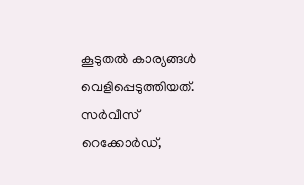കൂടുതൽ കാര്യങ്ങൾ വെളിപ്പെടുത്തിയത്.
സർവീസ് റെക്കോർഡ്,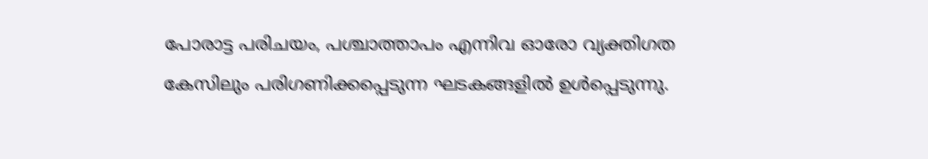പോരാട്ട പരിചയം, പശ്ചാത്താപം എന്നിവ ഓരോ വ്യക്തിഗത കേസിലും പരിഗണിക്കപ്പെടുന്ന ഘടകങ്ങളിൽ ഉൾപ്പെടുന്നു.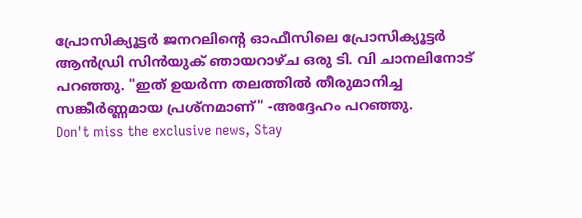പ്രോസിക്യൂട്ടർ ജനറലിന്റെ ഓഫീസിലെ പ്രോസിക്യൂട്ടർ ആൻഡ്രി സിൻയുക് ഞായറാഴ്ച ഒരു ടി. വി ചാനലിനോട് പറഞ്ഞു. "ഇത് ഉയർന്ന തലത്തിൽ തീരുമാനിച്ച സങ്കീർണ്ണമായ പ്രശ്നമാണ്" -അദ്ദേഹം പറഞ്ഞു.
Don't miss the exclusive news, Stay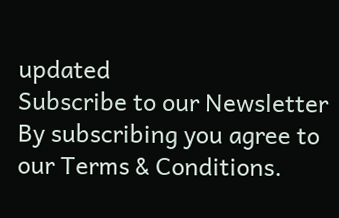updated
Subscribe to our Newsletter
By subscribing you agree to our Terms & Conditions.